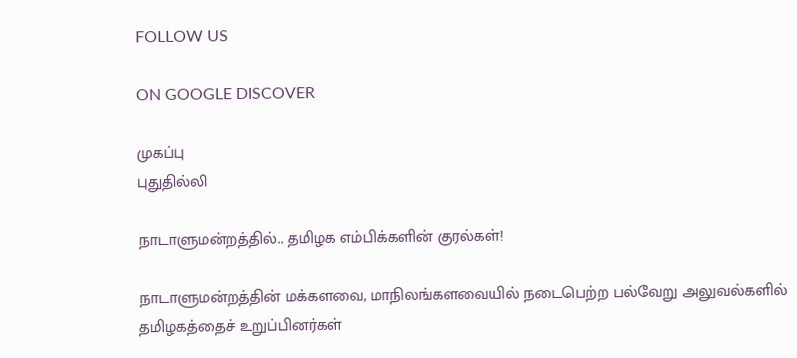FOLLOW US

ON GOOGLE DISCOVER

முகப்பு
புதுதில்லி

நாடாளுமன்றத்தில்.. தமிழக எம்பிக்களின் குரல்கள்!

நாடாளுமன்றத்தின் மக்களவை, மாநிலங்களவையில் நடைபெற்ற பல்வேறு அலுவல்களில் தமிழகத்தைச் உறுப்பினர்கள்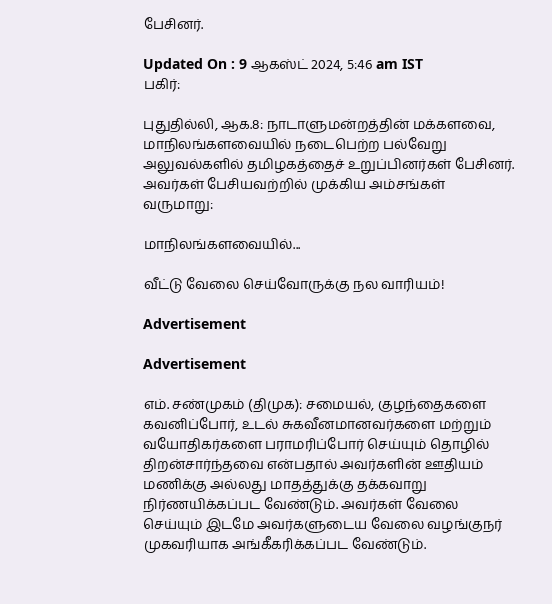பேசினர்.

Updated On : 9 ஆகஸ்ட் 2024, 5:46 am IST
பகிர்:

புதுதில்லி, ஆக.8: நாடாளுமன்றத்தின் மக்களவை, மாநிலங்களவையில் நடைபெற்ற பல்வேறு அலுவல்களில் தமிழகத்தைச் உறுப்பினர்கள் பேசினர். அவர்கள் பேசியவற்றில் முக்கிய அம்சங்கள் வருமாறு:

மாநிலங்களவையில்...

வீட்டு வேலை செய்வோருக்கு நல வாரியம்!

Advertisement

Advertisement

எம். சண்முகம் (திமுக): சமையல், குழந்தைகளை கவனிப்போர், உடல் சுகவீனமானவர்களை மற்றும் வயோதிகர்களை பராமரிப்போர் செய்யும் தொழில் திறன்சார்ந்தவை என்பதால் அவர்களின் ஊதியம் மணிக்கு அல்லது மாதத்துக்கு தக்கவாறு நிர்ணயிக்கப்பட வேண்டும். அவர்கள் வேலை செய்யும் இடமே அவர்களுடைய வேலை வழங்குநர் முகவரியாக அங்கீகரிக்கப்பட வேண்டும்.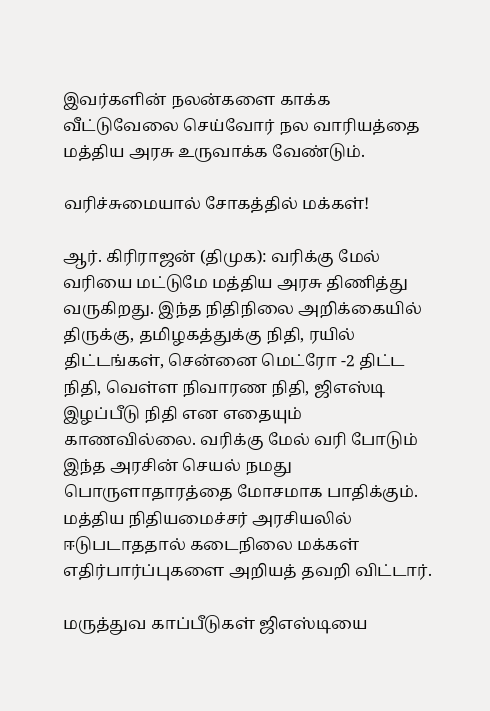இவர்களின் நலன்களை காக்க வீட்டுவேலை செய்வோர் நல வாரியத்தை மத்திய அரசு உருவாக்க வேண்டும்.

வரிச்சுமையால் சோகத்தில் மக்கள்!

ஆர். கிரிராஜன் (திமுக): வரிக்கு மேல் வரியை மட்டுமே மத்திய அரசு திணித்து வருகிறது. இந்த நிதிநிலை அறிக்கையில் திருக்கு, தமிழகத்துக்கு நிதி, ரயில் திட்டங்கள், சென்னை மெட்ரோ -2 திட்ட நிதி, வெள்ள நிவாரண நிதி, ஜிஎஸ்டி இழப்பீடு நிதி என எதையும் காணவில்லை. வரிக்கு மேல் வரி போடும் இந்த அரசின் செயல் நமது பொருளாதாரத்தை மோசமாக பாதிக்கும். மத்திய நிதியமைச்சர் அரசியலில் ஈடுபடாததால் கடைநிலை மக்கள் எதிர்பார்ப்புகளை அறியத் தவறி விட்டார்.

மருத்துவ காப்பீடுகள் ஜிஎஸ்டியை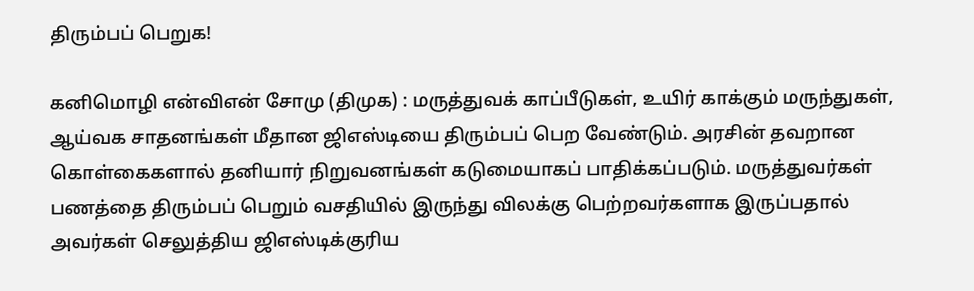திரும்பப் பெறுக!

கனிமொழி என்விஎன் சோமு (திமுக) : மருத்துவக் காப்பீடுகள், உயிர் காக்கும் மருந்துகள், ஆய்வக சாதனங்கள் மீதான ஜிஎஸ்டியை திரும்பப் பெற வேண்டும். அரசின் தவறான கொள்கைகளால் தனியார் நிறுவனங்கள் கடுமையாகப் பாதிக்கப்படும். மருத்துவர்கள் பணத்தை திரும்பப் பெறும் வசதியில் இருந்து விலக்கு பெற்றவர்களாக இருப்பதால் அவர்கள் செலுத்திய ஜிஎஸ்டிக்குரிய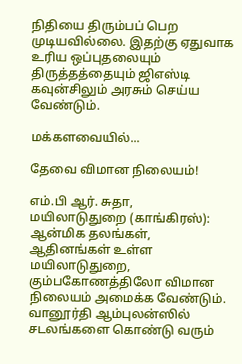நிதியை திரும்பப் பெற முடியவில்லை. இதற்கு ஏதுவாக உரிய ஒப்புதலையும் திருத்தத்தையும் ஜிஎஸ்டி கவுன்சிலும் அரசும் செய்ய வேண்டும்.

மக்களவையில்...

தேவை விமான நிலையம்!

எம்.பி ஆர். சுதா, மயிலாடுதுறை (காங்கிரஸ்): ஆன்மிக தலங்கள், ஆதினங்கள் உள்ள மயிலாடுதுறை, கும்பகோணத்திலோ விமான நிலையம் அமைக்க வேண்டும். வானூர்தி ஆம்புலன்ஸில் சடலங்களை கொண்டு வரும்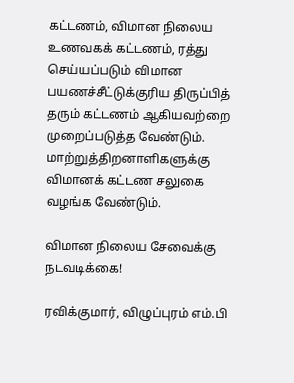கட்டணம், விமான நிலைய உணவகக் கட்டணம், ரத்து செய்யப்படும் விமான பயணச்சீட்டுக்குரிய திருப்பித் தரும் கட்டணம் ஆகியவற்றை முறைப்படுத்த வேண்டும். மாற்றுத்திறனாளிகளுக்கு விமானக் கட்டண சலுகை வழங்க வேண்டும்.

விமான நிலைய சேவைக்கு நடவடிக்கை!

ரவிக்குமார், விழுப்புரம் எம்.பி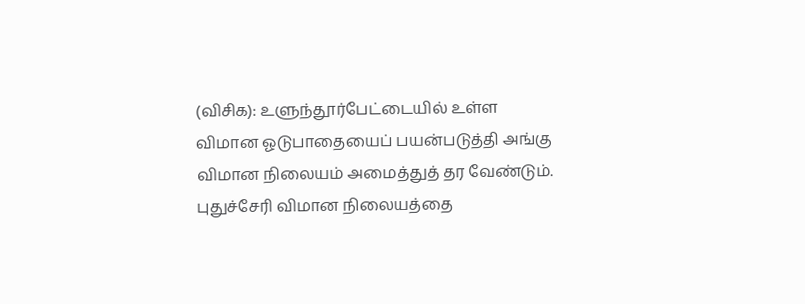(விசிக): உளுந்தூர்பேட்டையில் உள்ள விமான ஓடுபாதையைப் பயன்படுத்தி அங்கு விமான நிலையம் அமைத்துத் தர வேண்டும். புதுச்சேரி விமான நிலையத்தை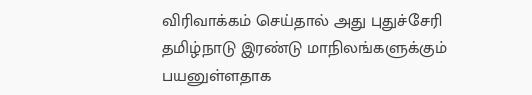விரிவாக்கம் செய்தால் அது புதுச்சேரி தமிழ்நாடு இரண்டு மாநிலங்களுக்கும் பயனுள்ளதாக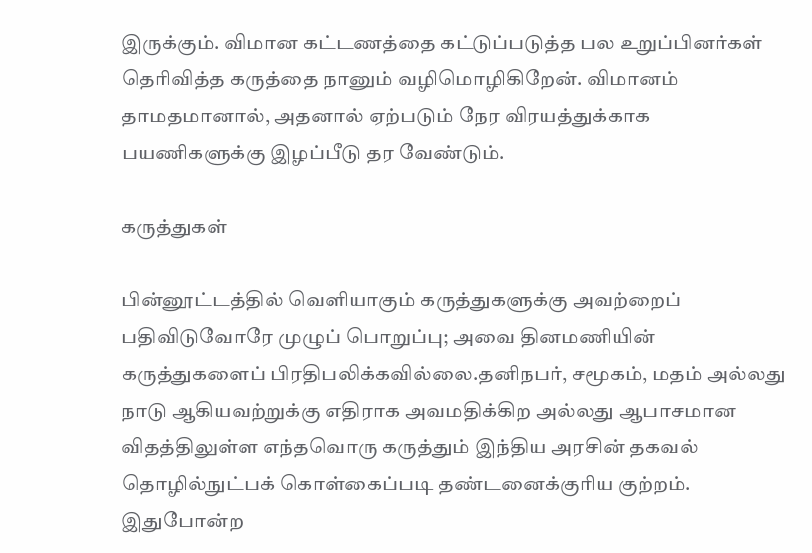இருக்கும். விமான கட்டணத்தை கட்டுப்படுத்த பல உறுப்பினர்கள் தெரிவித்த கருத்தை நானும் வழிமொழிகிறேன். விமானம் தாமதமானால், அதனால் ஏற்படும் நேர விரயத்துக்காக பயணிகளுக்கு இழப்பீடு தர வேண்டும்.

கருத்துகள்

பின்னூட்டத்தில் வெளியாகும் கருத்துகளுக்கு அவற்றைப் பதிவிடுவோரே முழுப் பொறுப்பு; அவை தினமணியின் கருத்துகளைப் பிரதிபலிக்கவில்லை.தனிநபர், சமூகம், மதம் அல்லது நாடு ஆகியவற்றுக்கு எதிராக அவமதிக்கிற அல்லது ஆபாசமான விதத்திலுள்ள எந்தவொரு கருத்தும் இந்திய அரசின் தகவல் தொழில்நுட்பக் கொள்கைப்படி தண்டனைக்குரிய குற்றம். இதுபோன்ற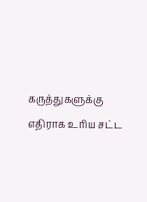கருத்துகளுக்கு எதிராக உரிய சட்ட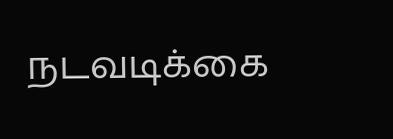நடவடிக்கை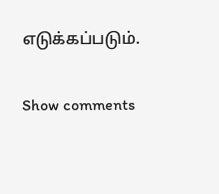எடுக்கப்படும்.

Show comments